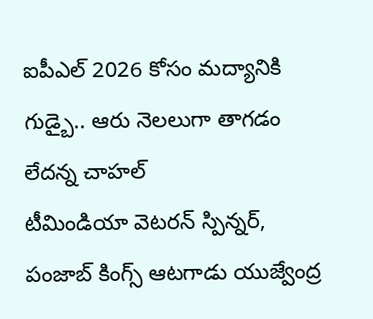ఐపీఎల్ 2026 కోసం మద్యానికి గుడ్బై.. ఆరు నెలలుగా తాగడం లేదన్న చాహల్
టీమిండియా వెటరన్ స్పిన్నర్, పంజాబ్ కింగ్స్ ఆటగాడు యుజ్వేంద్ర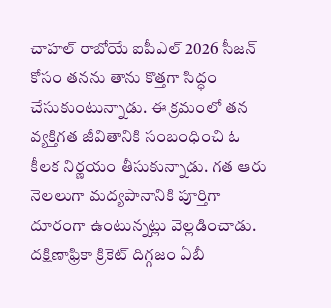చాహల్ రాబోయే ఐపీఎల్ 2026 సీజన్ కోసం తనను తాను కొత్తగా సిద్ధం చేసుకుంటున్నాడు. ఈ క్రమంలో తన వ్యక్తిగత జీవితానికి సంబంధించి ఓ కీలక నిర్ణయం తీసుకున్నాడు. గత ఆరు నెలలుగా మద్యపానానికి పూర్తిగా దూరంగా ఉంటున్నట్లు వెల్లడించాడు. దక్షిణాఫ్రికా క్రికెట్ దిగ్గజం ఏబీ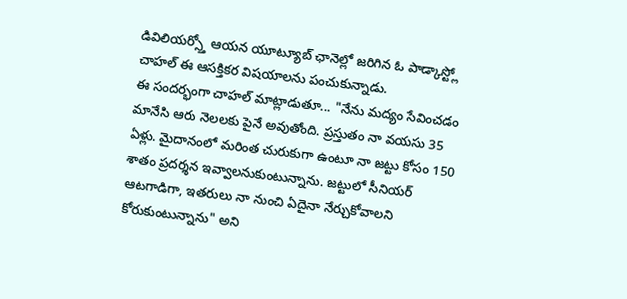డివిలియర్స్తో ఆయన యూట్యూబ్ ఛానెల్లో జరిగిన ఓ పాడ్కాస్ట్లో చాహల్ ఈ ఆసక్తికర విషయాలను పంచుకున్నాడు.
ఈ సందర్భంగా చాహల్ మాట్లాడుతూ... "నేను మద్యం సేవించడం మానేసి ఆరు నెలలకు పైనే అవుతోంది. ప్రస్తుతం నా వయసు 35 ఏళ్లు. మైదానంలో మరింత చురుకుగా ఉంటూ నా జట్టు కోసం 150 శాతం ప్రదర్శన ఇవ్వాలనుకుంటున్నాను. జట్టులో సీనియర్ ఆటగాడిగా, ఇతరులు నా నుంచి ఏదైనా నేర్చుకోవాలని కోరుకుంటున్నాను" అని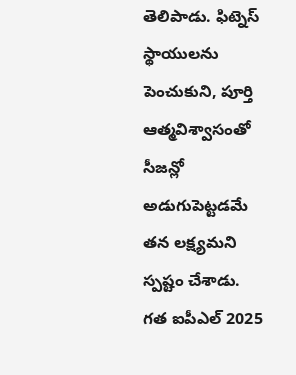తెలిపాడు. ఫిట్నెస్ స్థాయులను పెంచుకుని, పూర్తి ఆత్మవిశ్వాసంతో సీజన్లో అడుగుపెట్టడమే తన లక్ష్యమని స్పష్టం చేశాడు.
గత ఐపీఎల్ 2025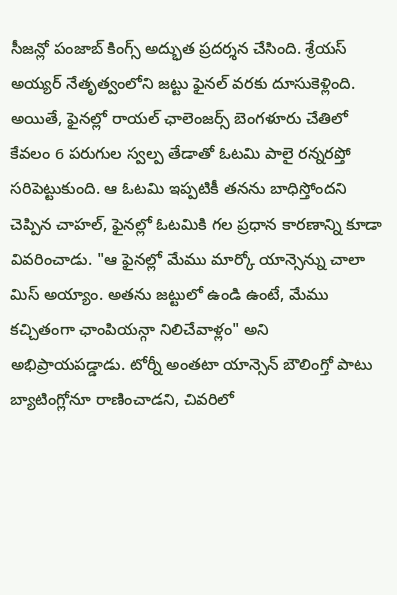సీజన్లో పంజాబ్ కింగ్స్ అద్భుత ప్రదర్శన చేసింది. శ్రేయస్ అయ్యర్ నేతృత్వంలోని జట్టు ఫైనల్ వరకు దూసుకెళ్లింది. అయితే, ఫైనల్లో రాయల్ ఛాలెంజర్స్ బెంగళూరు చేతిలో కేవలం 6 పరుగుల స్వల్ప తేడాతో ఓటమి పాలై రన్నరప్తో సరిపెట్టుకుంది. ఆ ఓటమి ఇప్పటికీ తనను బాధిస్తోందని చెప్పిన చాహల్, ఫైనల్లో ఓటమికి గల ప్రధాన కారణాన్ని కూడా వివరించాడు. "ఆ ఫైనల్లో మేము మార్కో యాన్సెన్ను చాలా మిస్ అయ్యాం. అతను జట్టులో ఉండి ఉంటే, మేము కచ్చితంగా ఛాంపియన్గా నిలిచేవాళ్లం" అని అభిప్రాయపడ్డాడు. టోర్నీ అంతటా యాన్సెన్ బౌలింగ్తో పాటు బ్యాటింగ్లోనూ రాణించాడని, చివరిలో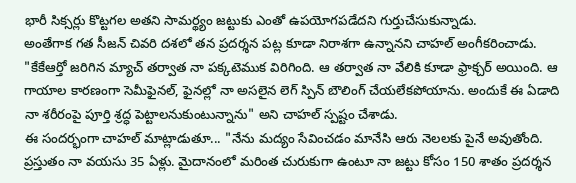భారీ సిక్సర్లు కొట్టగల అతని సామర్థ్యం జట్టుకు ఎంతో ఉపయోగపడేదని గుర్తుచేసుకున్నాడు.
అంతేగాక గత సీజన్ చివరి దశలో తన ప్రదర్శన పట్ల కూడా నిరాశగా ఉన్నానని చాహల్ అంగీకరించాడు. "కేకేఆర్తో జరిగిన మ్యాచ్ తర్వాత నా పక్కటెముక విరిగింది. ఆ తర్వాత నా వేలికి కూడా ఫ్రాక్చర్ అయింది. ఆ గాయాల కారణంగా సెమీఫైనల్, ఫైనల్లో నా అసలైన లెగ్ స్పిన్ బౌలింగ్ చేయలేకపోయాను. అందుకే ఈ ఏడాది నా శరీరంపై పూర్తి శ్రద్ధ పెట్టాలనుకుంటున్నాను" అని చాహల్ స్పష్టం చేశాడు.
ఈ సందర్భంగా చాహల్ మాట్లాడుతూ... "నేను మద్యం సేవించడం మానేసి ఆరు నెలలకు పైనే అవుతోంది. ప్రస్తుతం నా వయసు 35 ఏళ్లు. మైదానంలో మరింత చురుకుగా ఉంటూ నా జట్టు కోసం 150 శాతం ప్రదర్శన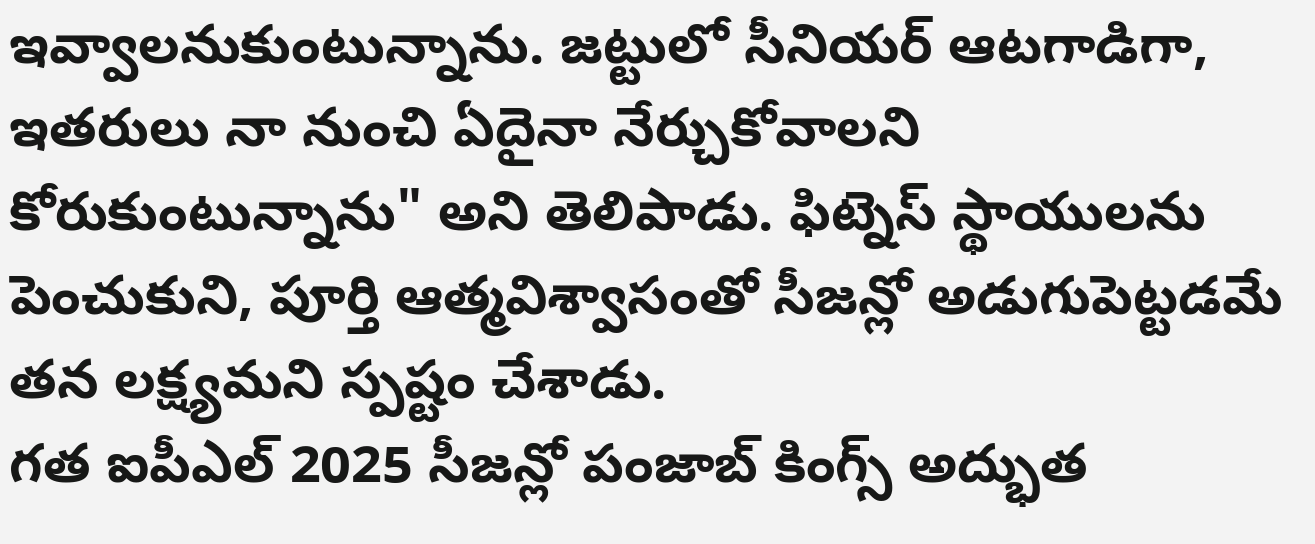ఇవ్వాలనుకుంటున్నాను. జట్టులో సీనియర్ ఆటగాడిగా, ఇతరులు నా నుంచి ఏదైనా నేర్చుకోవాలని కోరుకుంటున్నాను" అని తెలిపాడు. ఫిట్నెస్ స్థాయులను పెంచుకుని, పూర్తి ఆత్మవిశ్వాసంతో సీజన్లో అడుగుపెట్టడమే తన లక్ష్యమని స్పష్టం చేశాడు.
గత ఐపీఎల్ 2025 సీజన్లో పంజాబ్ కింగ్స్ అద్భుత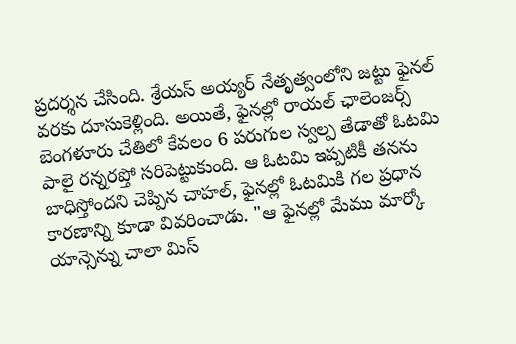ప్రదర్శన చేసింది. శ్రేయస్ అయ్యర్ నేతృత్వంలోని జట్టు ఫైనల్ వరకు దూసుకెళ్లింది. అయితే, ఫైనల్లో రాయల్ ఛాలెంజర్స్ బెంగళూరు చేతిలో కేవలం 6 పరుగుల స్వల్ప తేడాతో ఓటమి పాలై రన్నరప్తో సరిపెట్టుకుంది. ఆ ఓటమి ఇప్పటికీ తనను బాధిస్తోందని చెప్పిన చాహల్, ఫైనల్లో ఓటమికి గల ప్రధాన కారణాన్ని కూడా వివరించాడు. "ఆ ఫైనల్లో మేము మార్కో యాన్సెన్ను చాలా మిస్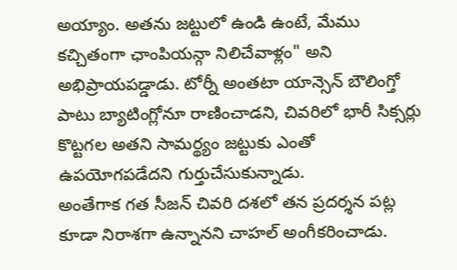అయ్యాం. అతను జట్టులో ఉండి ఉంటే, మేము కచ్చితంగా ఛాంపియన్గా నిలిచేవాళ్లం" అని అభిప్రాయపడ్డాడు. టోర్నీ అంతటా యాన్సెన్ బౌలింగ్తో పాటు బ్యాటింగ్లోనూ రాణించాడని, చివరిలో భారీ సిక్సర్లు కొట్టగల అతని సామర్థ్యం జట్టుకు ఎంతో ఉపయోగపడేదని గుర్తుచేసుకున్నాడు.
అంతేగాక గత సీజన్ చివరి దశలో తన ప్రదర్శన పట్ల కూడా నిరాశగా ఉన్నానని చాహల్ అంగీకరించాడు.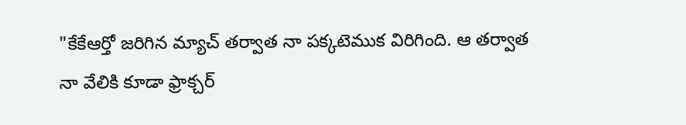"కేకేఆర్తో జరిగిన మ్యాచ్ తర్వాత నా పక్కటెముక విరిగింది. ఆ తర్వాత నా వేలికి కూడా ఫ్రాక్చర్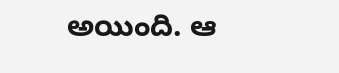అయింది. ఆ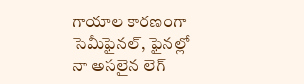గాయాల కారణంగా సెమీఫైనల్, ఫైనల్లో నా అసలైన లెగ్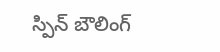స్పిన్ బౌలింగ్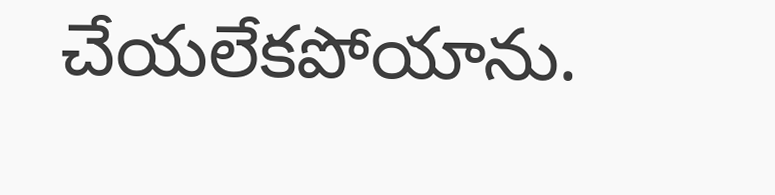చేయలేకపోయాను.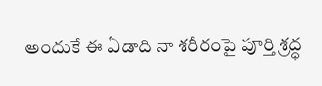అందుకే ఈ ఏడాది నా శరీరంపై పూర్తి శ్రద్ధ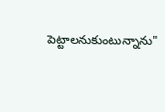పెట్టాలనుకుంటున్నాను"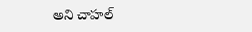అని చాహల్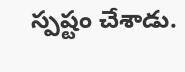స్పష్టం చేశాడు.